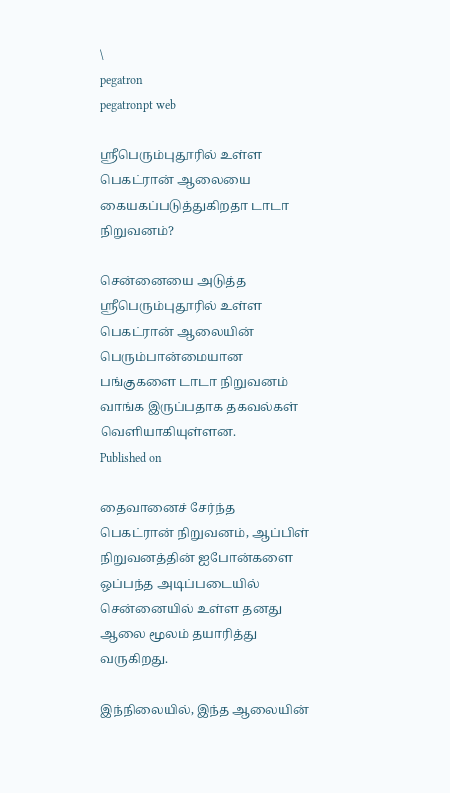\
pegatron
pegatronpt web

ஸ்ரீபெரும்புதூரில் உள்ள பெகட்ரான் ஆலையை கையகப்படுத்துகிறதா டாடா நிறுவனம்?

சென்னையை அடுத்த ஸ்ரீபெரும்புதூரில் உள்ள பெகட்ரான் ஆலையின் பெரும்பான்மையான பங்குகளை டாடா நிறுவனம் வாங்க இருப்பதாக தகவல்கள் வெளியாகியுள்ளன.
Published on

தைவானைச் சேர்ந்த பெகட்ரான் நிறுவனம், ஆப்பிள் நிறுவனத்தின் ஐபோன்களை ஒப்பந்த அடிப்படையில் சென்னையில் உள்ள தனது ஆலை மூலம் தயாரித்து வருகிறது.

இந்நிலையில், இந்த ஆலையின்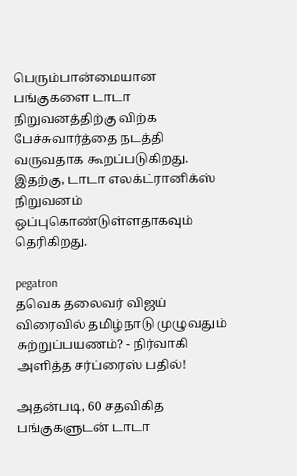பெரும்பான்மையான பங்குகளை டாடா நிறுவனத்திற்கு விற்க பேச்சுவார்த்தை நடத்தி வருவதாக கூறப்படுகிறது. இதற்கு, டாடா எலக்ட்ரானிக்ஸ் நிறுவனம் ஒப்புகொண்டுள்ளதாகவும் தெரிகிறது.

pegatron
தவெக தலைவர் விஜய் விரைவில் தமிழ்நாடு முழுவதும் சுற்றுப்பயணம்? - நிர்வாகி அளித்த சர்ப்ரைஸ் பதில்!

அதன்படி, 60 சதவிகித பங்குகளுடன் டாடா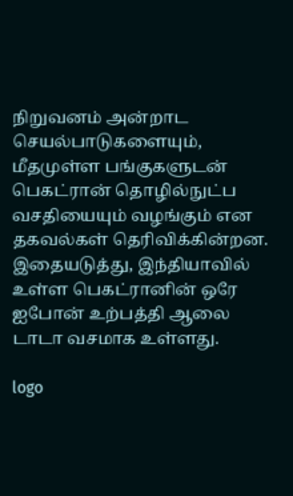நிறுவனம் அன்றாட செயல்பாடுகளையும், மீதமுள்ள பங்குகளுடன் பெகட்ரான் தொழில்நுட்ப வசதியையும் வழங்கும் என தகவல்கள் தெரிவிக்கின்றன. இதையடுத்து, இந்தியாவில் உள்ள பெகட்ரானின் ஒரே ஐபோன் உற்பத்தி ஆலை டாடா வசமாக உள்ளது.

logo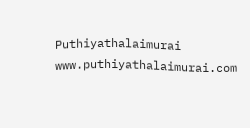Puthiyathalaimurai
www.puthiyathalaimurai.com